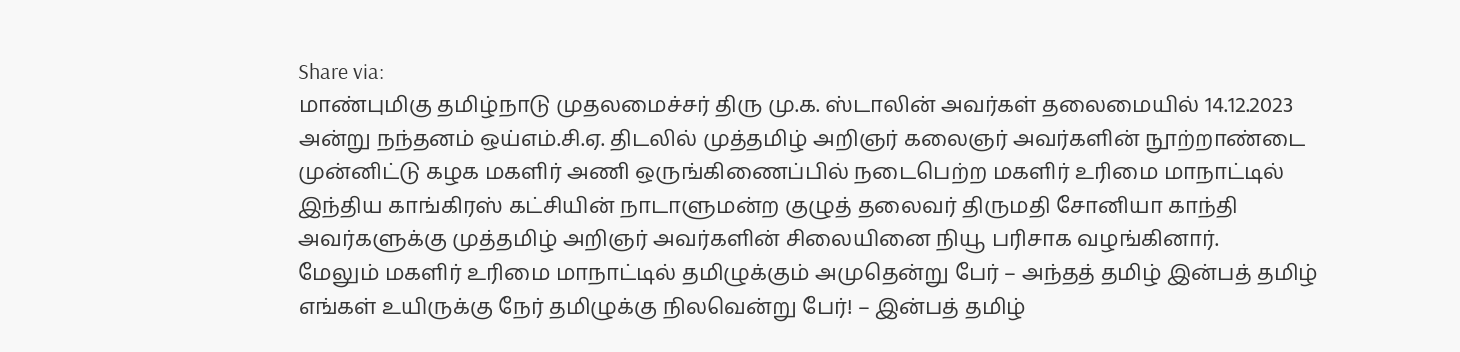Share via:
மாண்புமிகு தமிழ்நாடு முதலமைச்சர் திரு மு.க. ஸ்டாலின் அவர்கள் தலைமையில் 14.12.2023 அன்று நந்தனம் ஒய்எம்.சி.ஏ. திடலில் முத்தமிழ் அறிஞர் கலைஞர் அவர்களின் நூற்றாண்டை முன்னிட்டு கழக மகளிர் அணி ஒருங்கிணைப்பில் நடைபெற்ற மகளிர் உரிமை மாநாட்டில் இந்திய காங்கிரஸ் கட்சியின் நாடாளுமன்ற குழுத் தலைவர் திருமதி சோனியா காந்தி அவர்களுக்கு முத்தமிழ் அறிஞர் அவர்களின் சிலையினை நியூ பரிசாக வழங்கினார்.
மேலும் மகளிர் உரிமை மாநாட்டில் தமிழுக்கும் அமுதென்று பேர் – அந்தத் தமிழ் இன்பத் தமிழ் எங்கள் உயிருக்கு நேர் தமிழுக்கு நிலவென்று பேர்! – இன்பத் தமிழ்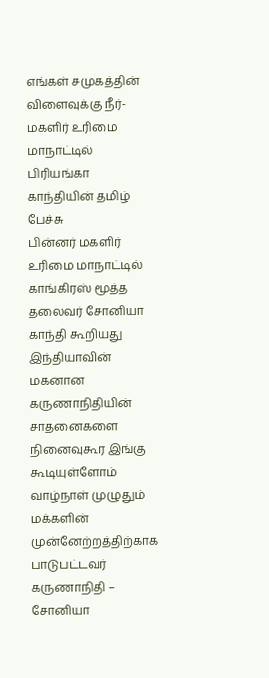எங்கள் சமுகத்தின் விளைவுக்கு நீர்- மகளிர் உரிமை மாநாட்டில் பிரியங்கா காந்தியின் தமிழ் பேச்சு
பின்னர் மகளிர் உரிமை மாநாட்டில் காங்கிரஸ் மூத்த தலைவர் சோனியா காந்தி கூறியது
இந்தியாவின் மகனான கருணாநிதியின் சாதனைகளை நினைவுகூர இங்கு கூடியுள்ளோம்
வாழ்நாள் முழுதும் மக்களின் முன்னேற்றத்திற்காக பாடுபட்டவர் கருணாநிதி – சோனியா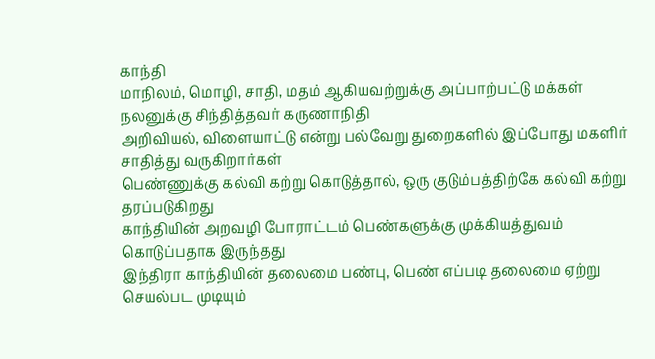காந்தி
மாநிலம், மொழி, சாதி, மதம் ஆகியவற்றுக்கு அப்பாற்பட்டு மக்கள் நலனுக்கு சிந்தித்தவர் கருணாநிதி
அறிவியல், விளையாட்டு என்று பல்வேறு துறைகளில் இப்போது மகளிர் சாதித்து வருகிறார்கள்
பெண்ணுக்கு கல்வி கற்று கொடுத்தால், ஒரு குடும்பத்திற்கே கல்வி கற்று தரப்படுகிறது
காந்தியின் அறவழி போராட்டம் பெண்களுக்கு முக்கியத்துவம் கொடுப்பதாக இருந்தது
இந்திரா காந்தியின் தலைமை பண்பு, பெண் எப்படி தலைமை ஏற்று செயல்பட முடியும்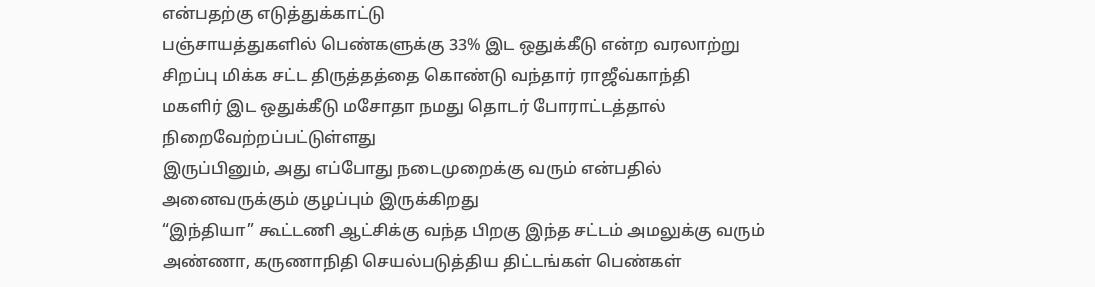என்பதற்கு எடுத்துக்காட்டு
பஞ்சாயத்துகளில் பெண்களுக்கு 33% இட ஒதுக்கீடு என்ற வரலாற்று சிறப்பு மிக்க சட்ட திருத்தத்தை கொண்டு வந்தார் ராஜீவ்காந்தி
மகளிர் இட ஒதுக்கீடு மசோதா நமது தொடர் போராட்டத்தால் நிறைவேற்றப்பட்டுள்ளது
இருப்பினும், அது எப்போது நடைமுறைக்கு வரும் என்பதில் அனைவருக்கும் குழப்பும் இருக்கிறது
“இந்தியா” கூட்டணி ஆட்சிக்கு வந்த பிறகு இந்த சட்டம் அமலுக்கு வரும்
அண்ணா, கருணாநிதி செயல்படுத்திய திட்டங்கள் பெண்கள்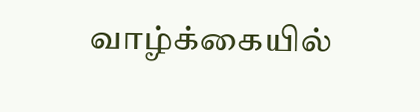வாழ்க்கையில்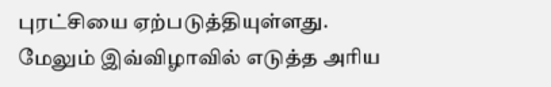புரட்சியை ஏற்படுத்தியுள்ளது.
மேலும் இவ்விழாவில் எடுத்த அரிய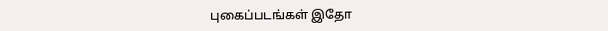புகைப்படங்கள் இதோ